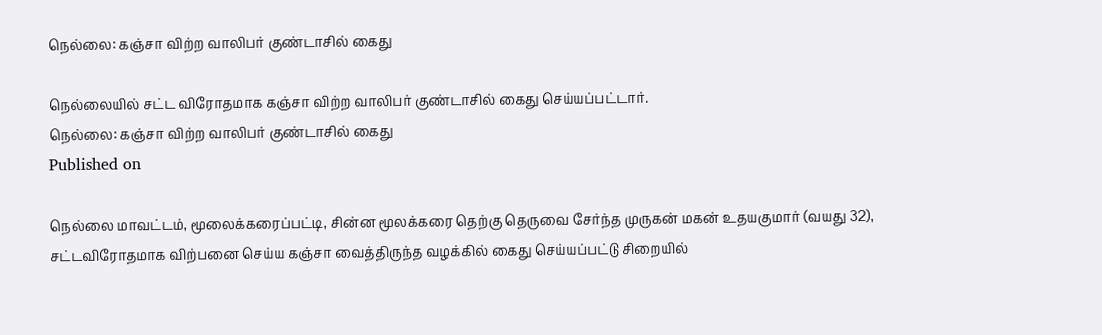நெல்லை: கஞ்சா விற்ற வாலிபர் குண்டாசில் கைது

நெல்லையில் சட்ட விரோதமாக கஞ்சா விற்ற வாலிபர் குண்டாசில் கைது செய்யப்பட்டார்.
நெல்லை: கஞ்சா விற்ற வாலிபர் குண்டாசில் கைது
Published on

நெல்லை மாவட்டம், மூலைக்கரைப்பட்டி, சின்ன மூலக்கரை தெற்கு தெருவை சேர்ந்த முருகன் மகன் உதயகுமார் (வயது 32), சட்டவிரோதமாக விற்பனை செய்ய கஞ்சா வைத்திருந்த வழக்கில் கைது செய்யப்பட்டு சிறையில்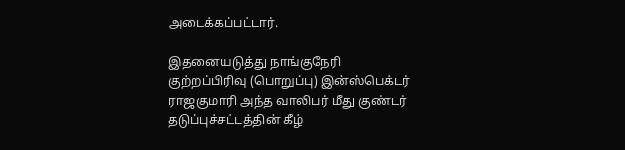அடைக்கப்பட்டார்.

இதனையடுத்து நாங்குநேரி குற்றப்பிரிவு (பொறுப்பு) இன்ஸ்பெக்டர் ராஜகுமாரி அந்த வாலிபர் மீது குண்டர் தடுப்புச்சட்டத்தின் கீழ்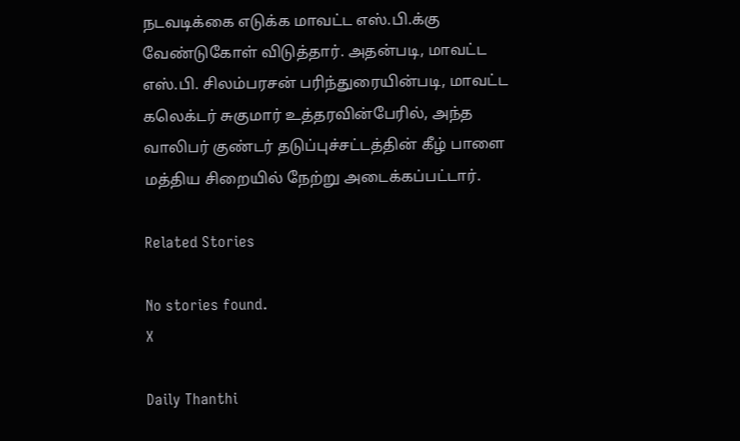நடவடிக்கை எடுக்க மாவட்ட எஸ்.பி.க்கு வேண்டுகோள் விடுத்தார். அதன்படி, மாவட்ட எஸ்.பி. சிலம்பரசன் பரிந்துரையின்படி, மாவட்ட கலெக்டர் சுகுமார் உத்தரவின்பேரில், அந்த வாலிபர் குண்டர் தடுப்புச்சட்டத்தின் கீழ் பாளை மத்திய சிறையில் நேற்று அடைக்கப்பட்டார்.

Related Stories

No stories found.
X

Daily Thanthi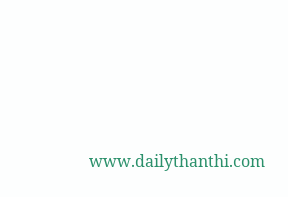www.dailythanthi.com